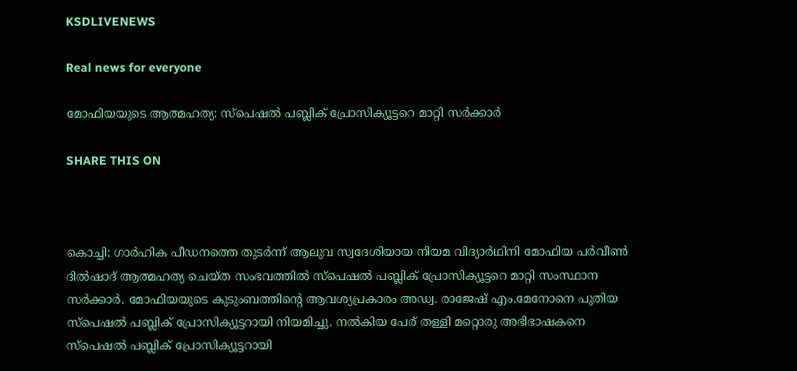KSDLIVENEWS

Real news for everyone

മോഫിയയുടെ ആത്മഹത്യ: സ്പെഷൽ പബ്ലിക് പ്രോസിക്യൂട്ടറെ മാറ്റി സർക്കാർ

SHARE THIS ON



കൊച്ചി: ഗാ‍ർഹിക പീഡനത്തെ തുടര്‍ന്ന് ആലുവ സ്വദേശിയായ നിയമ വിദ്യാർഥിനി മോഫിയ പർവീൺ ദിൽഷാദ് ആത്മഹത്യ ചെയ്ത സംഭവത്തിൽ സ്പെഷൽ പബ്ലിക് പ്രോസിക്യൂട്ടറെ മാറ്റി സംസ്ഥാന സ‍ർക്കാർ‌. മോഫിയയുടെ കുടുംബത്തിന്റെ ആവശ്യപ്രകാരം അഡ്വ. രാജേഷ് എം.മേനോനെ പുതിയ സ്പെഷല്‍ പബ്ലിക് പ്രോസിക്യൂട്ടറായി നിയമിച്ചു. നൽകിയ പേര് തള്ളി മറ്റൊരു അഭിഭാഷകനെ സ്പെഷൽ പബ്ലിക് പ്രോസിക്യൂട്ടറായി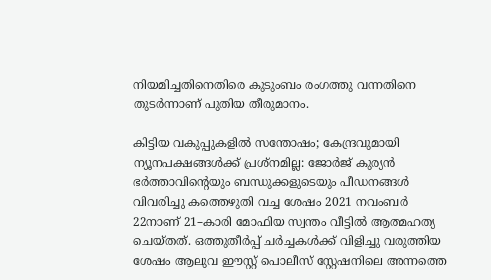നിയമിച്ചതിനെതിരെ കുടുംബം രംഗത്തു വന്നതിനെ തുടര്‍ന്നാണ് പുതിയ തീരുമാനം.

കിട്ടിയ വകുപ്പുകളിൽ സന്തോഷം; കേന്ദ്രവുമായി ന്യൂനപക്ഷങ്ങൾക്ക് പ്രശ്നമില്ല: ജോർജ് കുര്യൻ
ഭർത്താവിന്റെയും ബന്ധുക്കളുടെയും ‍പീഡനങ്ങൾ വിവരിച്ചു കത്തെഴുതി വച്ച ശേഷം 2021 നവംബർ 22നാണ് 21–കാരി മോഫിയ സ്വന്തം വീട്ടിൽ ആത്മഹത്യ ചെയ്തത്. ഒത്തുതീർപ്പ് ചർച്ചകൾക്ക് വിളിച്ചു വരുത്തിയ ശേഷം ആലുവ ഈസ്റ്റ് പൊലീസ് സ്റ്റേഷനിലെ അന്നത്തെ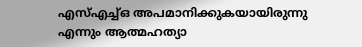എസ്എച്ച്ഒ അപമാനിക്കുകയായിരുന്നു എന്നും ആത്മഹത്യാ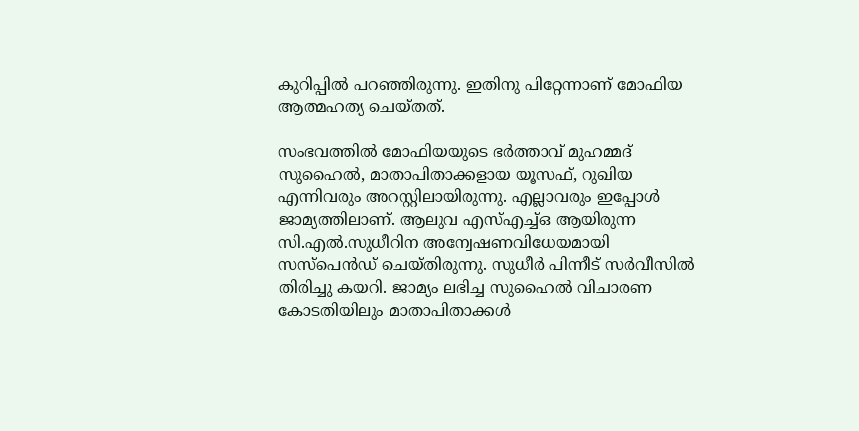കുറിപ്പിൽ പറഞ്ഞിരുന്നു. ഇതിനു പിറ്റേന്നാണ് മോഫിയ ആത്മഹത്യ ചെയ്തത്.

സംഭവത്തില്‍‍ മോഫിയയുടെ ഭർത്താവ് മുഹമ്മദ് സുഹൈൽ, മാതാപിതാക്കളായ യൂസഫ്, റുഖിയ എന്നിവരും അറസ്റ്റിലായിരുന്നു. എല്ലാവരും ഇപ്പോൾ ജാമ്യത്തിലാണ്. ആലുവ എസ്എച്ച്ഒ ആയിരുന്ന സി.എൽ.സുധീറിന അന്വേഷണവിധേയമായി സസ്പെൻഡ് ചെയ്തിരുന്നു. സുധീർ പിന്നീട് സർവീസിൽ തിരിച്ചു കയറി. ജാമ്യം ലഭിച്ച സുഹൈൽ വിചാരണ കോടതിയിലും മാതാപിതാക്കൾ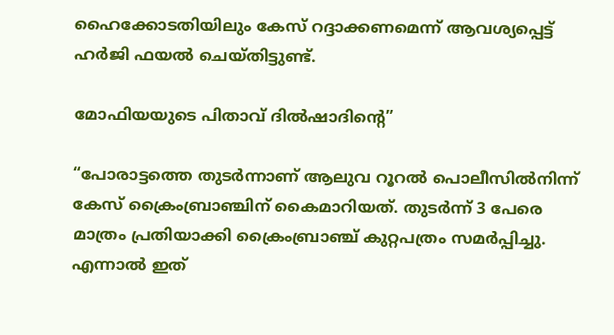ഹൈക്കോടതിയിലും കേസ് റദ്ദാക്കണമെന്ന് ആവശ്യപ്പെട്ട് ഹർജി ഫയൽ ചെയ്തിട്ടുണ്ട്.

മോഫിയയുടെ പിതാവ് ദില്‍ഷാദിന്റെ”

“പോരാട്ടത്തെ തുടർന്നാണ് ആലുവ റൂറല്‍ പൊലീസിൽനിന്ന് കേസ് ക്രൈംബ്രാഞ്ചിന് കൈമാറിയത്. തുടർന്ന് 3 പേരെ മാത്രം പ്രതിയാക്കി ക്രൈംബ്രാഞ്ച് കുറ്റപത്രം സമർപ്പിച്ചു. എന്നാൽ ഇത്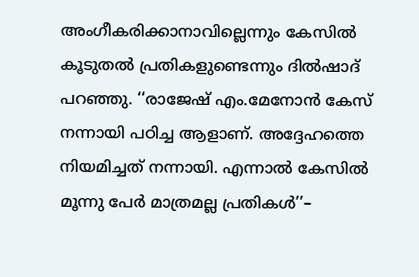അംഗീകരിക്കാനാവില്ലെന്നും കേസിൽ കൂടുതൽ പ്രതികളുണ്ടെന്നും ദിൽഷാദ് പറഞ്ഞു. ‘‘രാജേഷ് എം.മേനോന്‍ കേസ് നന്നായി പഠിച്ച ആളാണ്. അദ്ദേഹത്തെ നിയമിച്ചത് നന്നായി. എന്നാൽ കേസിൽ മൂന്നു പേർ മാത്രമല്ല പ്രതികൾ’’–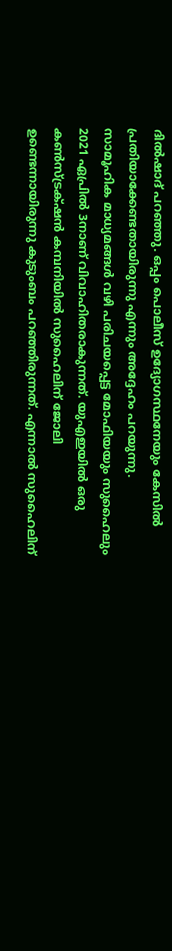ദിൽഷാദ് പറഞ്ഞു. ഒപ്പം പൊലീസ് ഉദ്യോഗസ്ഥനേയും കേസിൽ പ്രതിയാക്കേണ്ടതായിരുന്നു എന്നും അദ്ദേഹം പറയുന്നു.   സാമൂഹിക മാധ്യമങ്ങൾ വഴി പരിചയപ്പെട്ട മോഫിയയും സുഹൈലും 2021 ഏപ്രിൽ 3നാണ് വിവാഹിതരാകുന്നത്. യുഎഇയിൽ ഒരു കൺസ്ട്രക്‌ഷൻ കമ്പനിയിൽ സുഹൈലിന് ജോലി ഉണ്ടെന്നായിരുന്നു കുടുംബം പറഞ്ഞിരുന്നത്. എന്നാൽ സുഹൈലിന്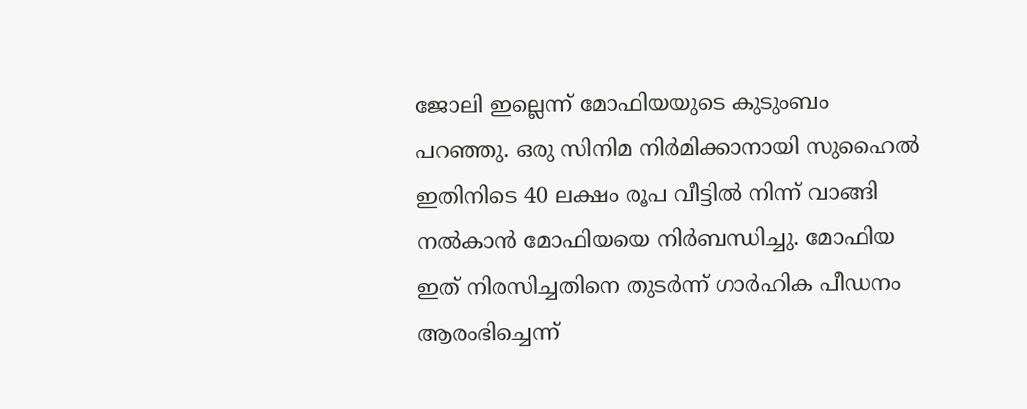ജോലി ഇല്ലെന്ന് മോഫിയയുടെ കുടുംബം പറഞ്ഞു. ഒരു സിനിമ നിർമിക്കാനായി സുഹൈൽ ഇതിനിടെ 40 ലക്ഷം രൂപ വീട്ടിൽ നിന്ന് വാങ്ങി നൽകാൻ മോഫിയയെ നിര്‍ബന്ധിച്ചു. മോഫിയ ഇത് നിരസിച്ചതിനെ തുടർന്ന് ഗാര്‍ഹിക പീ‍ഡനം ആരംഭിച്ചെന്ന്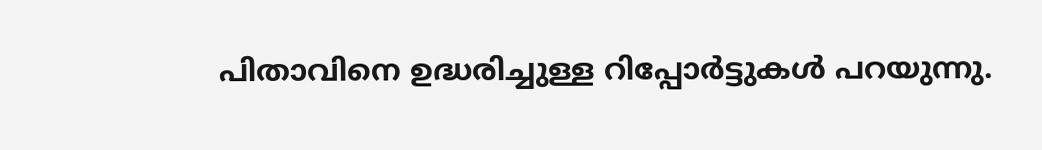പിതാവിനെ ഉദ്ധരിച്ചുള്ള റിപ്പോർട്ടുകൾ പറയുന്നു.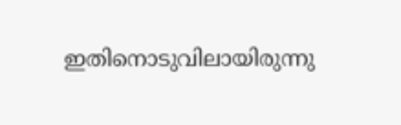ഇതിനൊടുവിലായിരുന്നു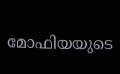മോഫിയയുടെ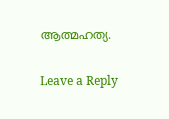ആത്മഹത്യ.

Leave a Reply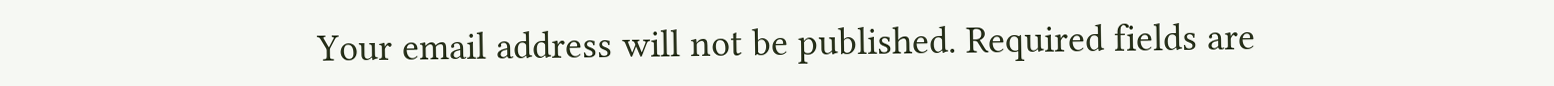Your email address will not be published. Required fields are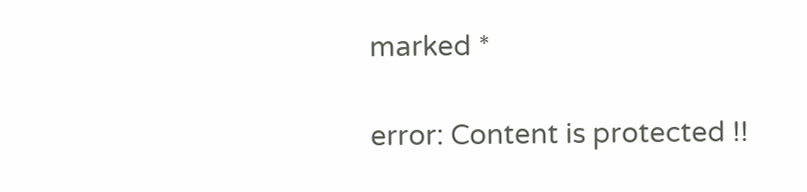marked *

error: Content is protected !!